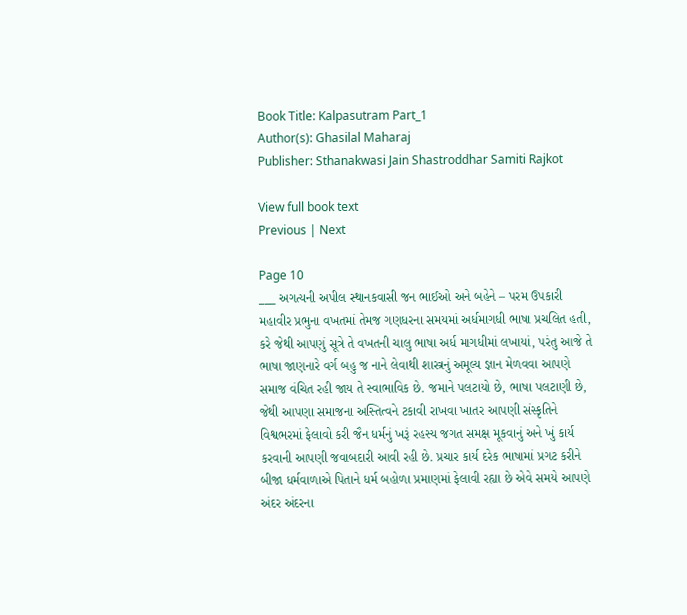Book Title: Kalpasutram Part_1
Author(s): Ghasilal Maharaj
Publisher: Sthanakwasi Jain Shastroddhar Samiti Rajkot

View full book text
Previous | Next

Page 10
___ અગત્યની અપીલ સ્થાનકવાસી જન ભાઈઓ અને બહેને – પરમ ઉપકારી મહાવીર પ્રભુના વખતમાં તેમજ ગણધરના સમયમાં અર્ધમાગધી ભાષા પ્રચલિત હતી, કરે જેથી આપણું સૂત્રે તે વખતની ચાલુ ભાષા અર્ધ માગધીમાં લખાયાં, પરંતુ આજે તે ભાષા જાણનારે વર્ગ બહુ જ નાને લેવાથી શાસ્ત્રનું અમૂલ્ય જ્ઞાન મેળવવા આપણે સમાજ વંચિત રહી જાય તે સ્વાભાવિક છે. જમાને પલટાયો છે, ભાષા પલટાણી છે, જેથી આપણા સમાજના અસ્તિત્વને ટકાવી રાખવા ખાતર આપણી સંસ્કૃતિને વિશ્વભરમાં ફેલાવો કરી જૈન ધર્મનું ખરૂં રહસ્ય જગત સમક્ષ મૂકવાનું અને ખું કાર્ય કરવાની આપણી જવાબદારી આવી રહી છે. પ્રચાર કાર્ય દરેક ભાષામાં પ્રગટ કરીને બીજા ધર્મવાળાએ પિતાને ધર્મ બહોળા પ્રમાણમાં ફેલાવી રહ્યા છે એવે સમયે આપણે અંદર અંદરના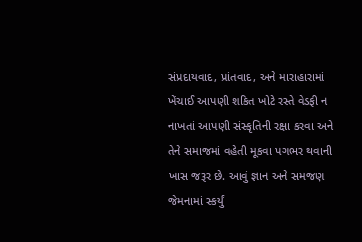સંપ્રદાયવાદ, પ્રાંતવાદ, અને મારાહારામાં ખેંચાઈ આપણી શકિત ખોટે રસ્તે વેડફી ન નાખતાં આપણી સંસ્કૃતિની રક્ષા કરવા અને તેને સમાજમાં વહેતી મૂકવા પગભર થવાની ખાસ જરૂર છે. આવું જ્ઞાન અને સમજણ જેમનામાં સ્કર્યું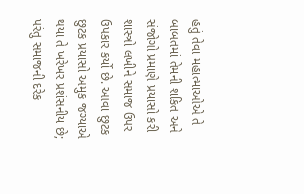હતું તેવા મહાત્માઓએ તે બાબતમાં તેમની શકિત અને સંજોગો પ્રમાણે પ્રયાસો કરી શાસ્ત્રો લખીને સમાજ ઉપર ઉપકાર કર્યો છે. આવા છુટક છુટક પ્રયાસો અમુક જગ્યાએ થયા તે ખરેખર પ્રશંસનીય છે; પરંતુ સમાજની દરેક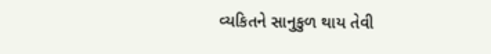વ્યકિતને સાનુકુળ થાય તેવી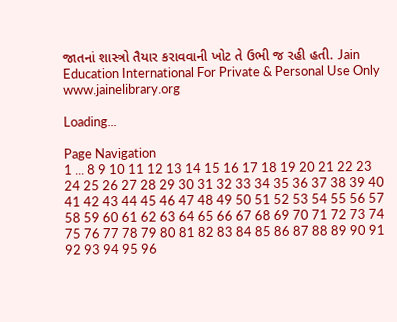જાતનાં શાસ્ત્રો તૈયાર કરાવવાની ખોટ તે ઉભી જ રહી હતી. Jain Education International For Private & Personal Use Only www.jainelibrary.org

Loading...

Page Navigation
1 ... 8 9 10 11 12 13 14 15 16 17 18 19 20 21 22 23 24 25 26 27 28 29 30 31 32 33 34 35 36 37 38 39 40 41 42 43 44 45 46 47 48 49 50 51 52 53 54 55 56 57 58 59 60 61 62 63 64 65 66 67 68 69 70 71 72 73 74 75 76 77 78 79 80 81 82 83 84 85 86 87 88 89 90 91 92 93 94 95 96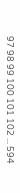97 98 99 100 101 102 ... 594